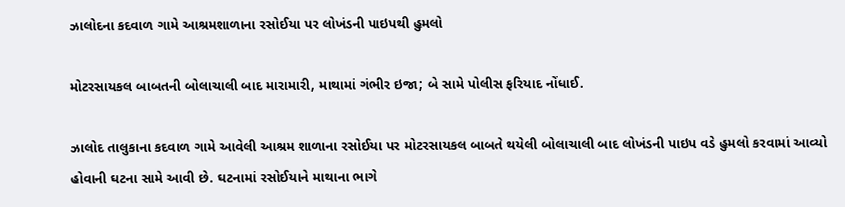ઝાલોદના કદવાળ ગામે આશ્રમશાળાના રસોઈયા પર લોખંડની પાઇપથી હુમલો

મોટરસાયકલ બાબતની બોલાચાલી બાદ મારામારી, માથામાં ગંભીર ઇજા; બે સામે પોલીસ ફરિયાદ નોંધાઈ.

ઝાલોદ તાલુકાના કદવાળ ગામે આવેલી આશ્રમ શાળાના રસોઈયા પર મોટરસાયકલ બાબતે થયેલી બોલાચાલી બાદ લોખંડની પાઇપ વડે હુમલો કરવામાં આવ્યો હોવાની ઘટના સામે આવી છે. ઘટનામાં રસોઈયાને માથાના ભાગે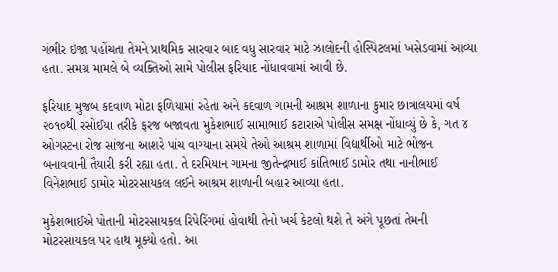ગંભીર ઇજા પહોંચતા તેમને પ્રાથમિક સારવાર બાદ વધુ સારવાર માટે ઝાલોદની હોસ્પિટલમાં ખસેડવામાં આવ્યા હતા. સમગ્ર મામલે બે વ્યક્તિઓ સામે પોલીસ ફરિયાદ નોંધાવવામાં આવી છે.

ફરિયાદ મુજબ કદવાળ મોટા ફળિયામાં રહેતા અને કદવાળ ગામની આશ્રમ શાળાના કુમાર છાત્રાલયમાં વર્ષ ૨૦૧૦થી રસોઈયા તરીકે ફરજ બજાવતા મુકેશભાઈ સામાભાઈ કટારાએ પોલીસ સમક્ષ નોંધાવ્યું છે કે, ગત ૪ ઓગસ્ટના રોજ સાંજના આશરે પાંચ વાગ્યાના સમયે તેઓ આશ્રમ શાળામાં વિદ્યાર્થીઓ માટે ભોજન બનાવવાની તૈયારી કરી રહ્યા હતા. તે દરમિયાન ગામના જીતેન્દ્રભાઈ કાંતિભાઈ ડામોર તથા નાનીભાઈ વિનેશભાઈ ડામોર મોટરસાયકલ લઈને આશ્રમ શાળાની બહાર આવ્યા હતા.

મુકેશભાઈએ પોતાની મોટરસાયકલ રિપેરિંગમાં હોવાથી તેનો ખર્ચ કેટલો થશે તે અંગે પૂછતાં તેમની મોટરસાયકલ પર હાથ મૂક્યો હતો. આ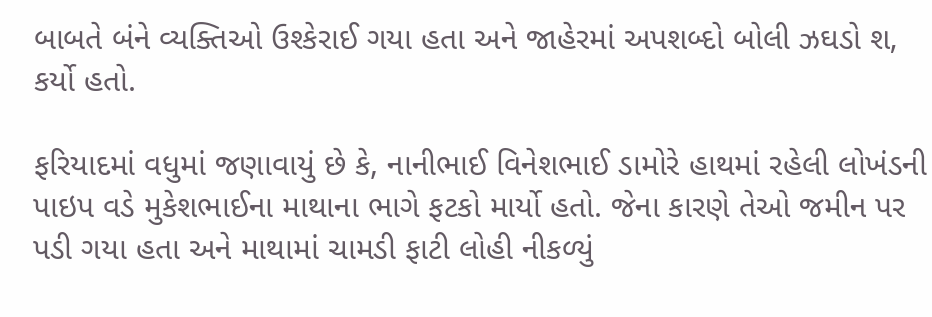બાબતે બંને વ્યક્તિઓ ઉશ્કેરાઈ ગયા હતા અને જાહેરમાં અપશબ્દો બોલી ઝઘડો શ‚ કર્યો હતો.

ફરિયાદમાં વધુમાં જણાવાયું છે કે, નાનીભાઈ વિનેશભાઈ ડામોરે હાથમાં રહેલી લોખંડની પાઇપ વડે મુકેશભાઈના માથાના ભાગે ફટકો માર્યો હતો. જેના કારણે તેઓ જમીન પર પડી ગયા હતા અને માથામાં ચામડી ફાટી લોહી નીકળ્યું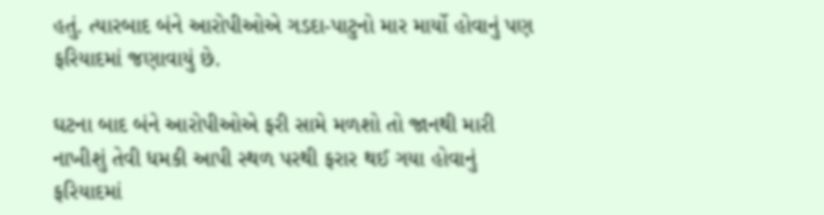હતું. ત્યારબાદ બંને આરોપીઓએ ગડદા-પાટુનો માર માર્યો હોવાનું પણ ફરિયાદમાં જણાવાયું છે.

ઘટના બાદ બંને આરોપીઓએ ફરી સામે મળશો તો જાનથી મારી નાખીશું તેવી ધમકી આપી સ્થળ પરથી ફરાર થઈ ગયા હોવાનું ફરિયાદમાં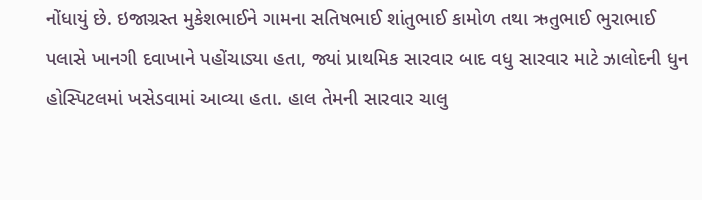નોંધાયું છે. ઇજાગ્રસ્ત મુકેશભાઈને ગામના સતિષભાઈ શાંતુભાઈ કામોળ તથા ઋતુભાઈ ભુરાભાઈ પલાસે ખાનગી દવાખાને પહોંચાડ્યા હતા, જ્યાં પ્રાથમિક સારવાર બાદ વધુ સારવાર માટે ઝાલોદની ધુન હોસ્પિટલમાં ખસેડવામાં આવ્યા હતા. હાલ તેમની સારવાર ચાલુ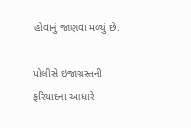હોવાનું જાણવા મળ્યું છે.

પોલીસે ઇજાગ્રસ્તની ફરિયાદના આધારે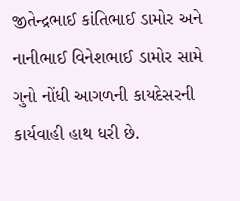જીતેન્દ્રભાઈ કાંતિભાઈ ડામોર અને નાનીભાઈ વિનેશભાઈ ડામોર સામે ગુનો નોંધી આગળની કાયદેસરની કાર્યવાહી હાથ ધરી છે.